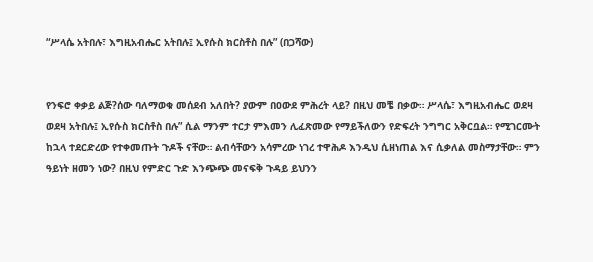“ሥላሴ አትበሉ፣ እግዚአብሔር አትበሉ፤ ኢየሱስ ክርስቶስ በሉ” (በጋሻው)


የንፍሮ ቀቃይ ልጅ?ሰው ባለማወቁ መሰደብ አለበት? ያውም በዐውደ ምሕረት ላይ? በዚህ መቼ በቃው። ሥላሴ፣ እግዚአብሔር ወደዛ ወደዛ አትበሉ፤ ኢየሱስ ክርስቶስ በሉ” ሲል ማንም ተርታ ምእመን ሊፈጽመው የማይችለውን የድፍረት ንግግር አቅርቧል። የሚገርሙት ከኋላ ተደርድረው የተቀመጡት ጉዶች ናቸው። ልብሳቸውን አሳምረው ነገረ ተዋሕዶ እንዲህ ሲዘነጠል እና ሲቃለል መስማታቸው። ምን ዓይነት ዘመን ነው? በዚህ የምድር ጉድ እንጭጭ መናፍቅ ጉዳይ ይህንን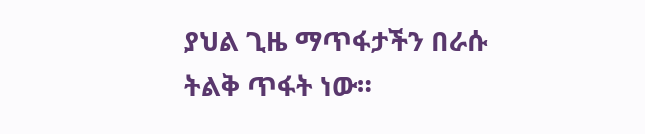ያህል ጊዜ ማጥፋታችን በራሱ ትልቅ ጥፋት ነው።